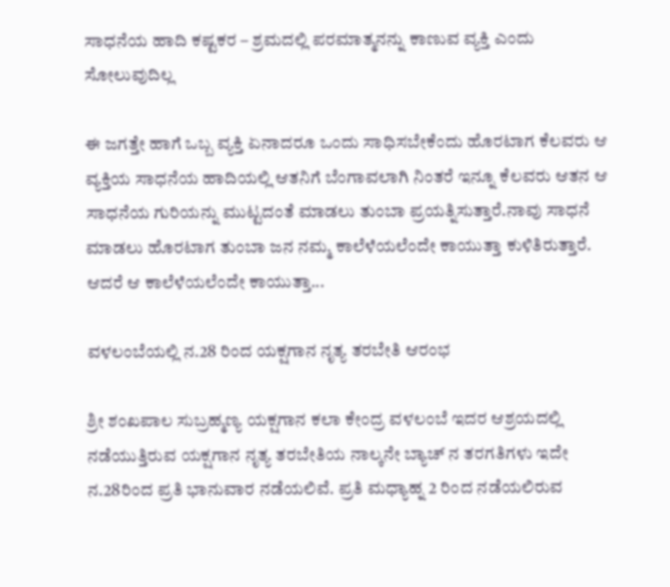ಸಾಧನೆಯ ಹಾದಿ ಕಷ್ಟಕರ – ಶ್ರಮದಲ್ಲಿ ಪರಮಾತ್ಮನನ್ನು ಕಾಣುವ ವ್ಯಕ್ತಿ ಎಂದು ಸೋಲುವುದಿಲ್ಲ

ಈ ಜಗತ್ತೇ ಹಾಗೆ ಒಬ್ಬ ವ್ಯಕ್ತಿ ಏನಾದರೂ ಒಂದು ಸಾಧಿಸಬೇಕೆಂದು ಹೊರಟಾಗ ಕೆಲವರು ಆ ವ್ಯಕ್ತಿಯ ಸಾಧನೆಯ ಹಾದಿಯಲ್ಲಿ ಆತನಿಗೆ ಬೆಂಗಾವಲಾಗಿ ನಿಂತರೆ ಇನ್ನೂ ಕೆಲವರು ಆತನ ಆ ಸಾಧನೆಯ ಗುರಿಯನ್ನು ಮುಟ್ಟದಂತೆ ಮಾಡಲು ತುಂಬಾ ಪ್ರಯತ್ನಿಸುತ್ತಾರೆ.ನಾವು ಸಾಧನೆ ಮಾಡಲು ಹೊರಟಾಗ ತುಂಬಾ ಜನ ನಮ್ಮ ಕಾಲೆಳೆಯಲೆಂದೇ ಕಾಯುತ್ತಾ ಕುಳಿತಿರುತ್ತಾರೆ. ಆದರೆ ಆ ಕಾಲೆಳೆಯಲೆಂದೇ ಕಾಯುತ್ತಾ...

ವಳಲಂಬೆಯಲ್ಲಿ ನ.28 ರಿಂದ ಯಕ್ಷಗಾನ ನೃತ್ಯ ತರಬೇತಿ ಆರಂಭ

ಶ್ರೀ ಶಂಖಪಾಲ ಸುಬ್ರಹ್ಮಣ್ಯ ಯಕ್ಷಗಾನ ಕಲಾ ಕೇಂದ್ರ ವಳಲಂಬೆ ಇದರ ಆಶ್ರಯದಲ್ಲಿ ನಡೆಯುತ್ತಿರುವ ಯಕ್ಷಗಾನ ನೃತ್ಯ ತರಬೇತಿಯ ನಾಲ್ಕನೇ ಬ್ಯಾಚ್ ನ ತರಗತಿಗಳು ಇದೇ ನ.28ರಿಂದ ಪ್ರತಿ ಭಾನುವಾರ ನಡೆಯಲಿವೆ. ಪ್ರತಿ ಮಧ್ಯಾಹ್ನ 2 ರಿಂದ ನಡೆಯಲಿರುವ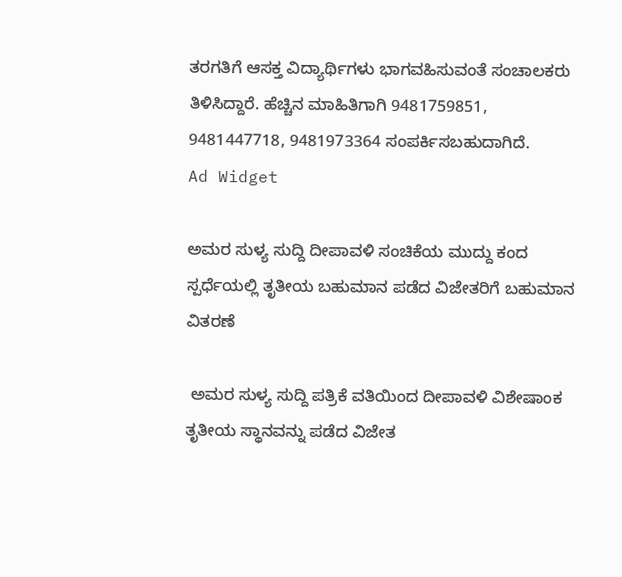ತರಗತಿಗೆ ಆಸಕ್ತ ವಿದ್ಯಾರ್ಥಿಗಳು ಭಾಗವಹಿಸುವಂತೆ ಸಂಚಾಲಕರು ತಿಳಿಸಿದ್ದಾರೆ. ಹೆಚ್ಚಿನ‌ ಮಾಹಿತಿಗಾಗಿ 9481759851, 9481447718, 9481973364 ಸಂಪರ್ಕಿಸಬಹುದಾಗಿದೆ.
Ad Widget

ಅಮರ ಸುಳ್ಯ ಸುದ್ದಿ ದೀಪಾವಳಿ ಸಂಚಿಕೆಯ ಮುದ್ದು ಕಂದ ಸ್ಪರ್ಧೆಯಲ್ಲಿ ತೃತೀಯ ಬಹುಮಾನ ಪಡೆದ ವಿಜೇತರಿಗೆ ಬಹುಮಾನ ವಿತರಣೆ

 ಅಮರ ಸುಳ್ಯ ಸುದ್ದಿ ಪತ್ರಿಕೆ ವತಿಯಿಂದ ದೀಪಾವಳಿ ವಿಶೇಷಾಂಕ ತೃತೀಯ ಸ್ಥಾನವನ್ನು ಪಡೆದ ವಿಜೇತ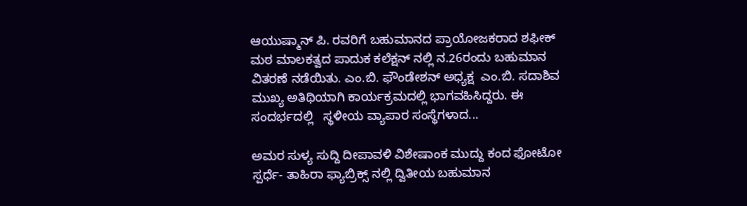ಆಯುಷ್ಮಾನ್ ಪಿ. ರವರಿಗೆ ಬಹುಮಾನದ ಪ್ರಾಯೋಜಕರಾದ ಶಫೀಕ್ ಮಠ ಮಾಲಕತ್ವದ ಪಾದುಕ ಕಲೆಕ್ಷನ್ ನಲ್ಲಿ ನ.26ರಂದು ಬಹುಮಾನ ವಿತರಣೆ ನಡೆಯಿತು. ಎಂ.ಬಿ. ಫೌಂಡೇಶನ್ ಅಧ್ಯಕ್ಷ  ಎಂ.ಬಿ. ಸದಾಶಿವ ಮುಖ್ಯ ಅತಿಥಿಯಾಗಿ ಕಾರ್ಯಕ್ರಮದಲ್ಲಿ ಭಾಗವಹಿಸಿದ್ದರು. ಈ ಸಂದರ್ಭದಲ್ಲಿ   ಸ್ಥಳೀಯ ವ್ಯಾಪಾರ ಸಂಸ್ಥೆಗಳಾದ...

ಅಮರ ಸುಳ್ಯ ಸುದ್ದಿ ದೀಪಾವಳಿ ವಿಶೇಷಾಂಕ ಮುದ್ದು ಕಂದ ಫೋಟೋ ಸ್ಪರ್ಧೆ- ತಾಹಿರಾ ಫ್ಯಾಬ್ರಿಕ್ಸ್ ನಲ್ಲಿ ದ್ವಿತೀಯ ಬಹುಮಾನ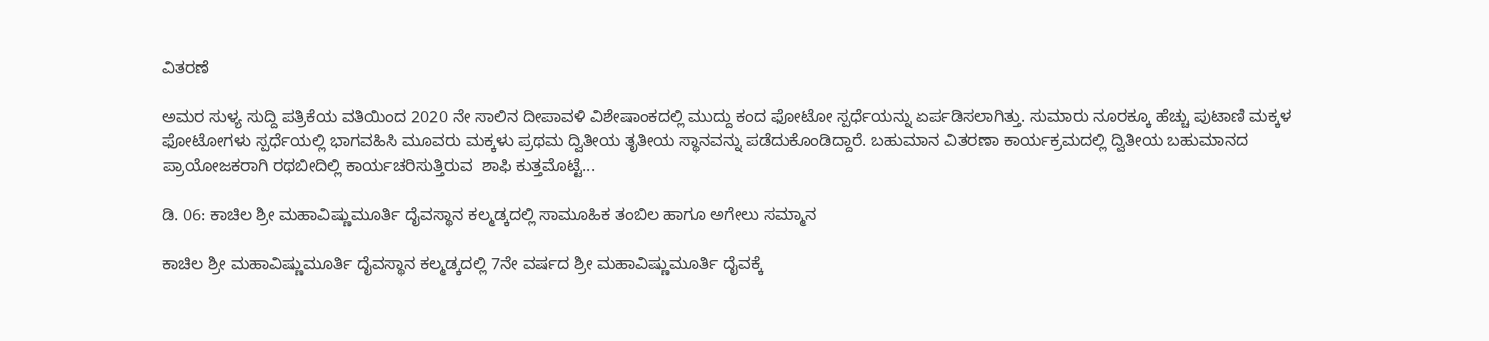ವಿತರಣೆ

ಅಮರ ಸುಳ್ಯ ಸುದ್ದಿ ಪತ್ರಿಕೆಯ ವತಿಯಿಂದ 2020 ನೇ ಸಾಲಿನ ದೀಪಾವಳಿ ವಿಶೇಷಾಂಕದಲ್ಲಿ ಮುದ್ದು ಕಂದ ಫೋಟೋ ಸ್ಪರ್ಧೆಯನ್ನು ಏರ್ಪಡಿಸಲಾಗಿತ್ತು. ಸುಮಾರು ನೂರಕ್ಕೂ ಹೆಚ್ಚು ಪುಟಾಣಿ ಮಕ್ಕಳ ಫೋಟೋಗಳು ಸ್ಪರ್ಧೆಯಲ್ಲಿ ಭಾಗವಹಿಸಿ ಮೂವರು ಮಕ್ಕಳು ಪ್ರಥಮ ದ್ವಿತೀಯ ತೃತೀಯ ಸ್ಥಾನವನ್ನು ಪಡೆದುಕೊಂಡಿದ್ದಾರೆ. ಬಹುಮಾನ ವಿತರಣಾ ಕಾರ್ಯಕ್ರಮದಲ್ಲಿ ದ್ವಿತೀಯ ಬಹುಮಾನದ ಪ್ರಾಯೋಜಕರಾಗಿ ರಥಬೀದಿಲ್ಲಿ ಕಾರ್ಯಚರಿಸುತ್ತಿರುವ  ಶಾಫಿ ಕುತ್ತಮೊಟ್ಟೆ...

ಡಿ. 06: ಕಾಚಿಲ ಶ್ರೀ ಮಹಾವಿಷ್ಣುಮೂರ್ತಿ ದೈವಸ್ಥಾನ ಕಲ್ಮಡ್ಕದಲ್ಲಿ ಸಾಮೂಹಿಕ ತಂಬಿಲ ಹಾಗೂ ಅಗೇಲು ಸಮ್ಮಾನ

ಕಾಚಿಲ ಶ್ರೀ ಮಹಾವಿಷ್ಣುಮೂರ್ತಿ ದೈವಸ್ಥಾನ ಕಲ್ಮಡ್ಕದಲ್ಲಿ 7ನೇ ವರ್ಷದ ಶ್ರೀ ಮಹಾವಿಷ್ಣುಮೂರ್ತಿ ದೈವಕ್ಕೆ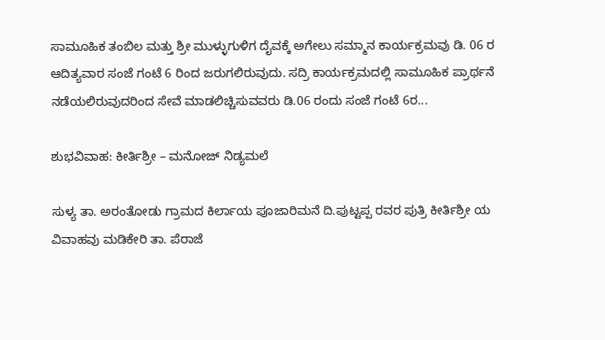ಸಾಮೂಹಿಕ ತಂಬಿಲ ಮತ್ತು ಶ್ರೀ ಮುಳ್ಳುಗುಳಿಗ ದೈವಕ್ಕೆ ಅಗೇಲು ಸಮ್ಮಾನ ಕಾರ್ಯಕ್ರಮವು ಡಿ. 06 ರ ಆದಿತ್ಯವಾರ ಸಂಜೆ ಗಂಟೆ 6 ರಿಂದ ಜರುಗಲಿರುವುದು. ಸದ್ರಿ ಕಾರ್ಯಕ್ರಮದಲ್ಲಿ ಸಾಮೂಹಿಕ ಪ್ರಾರ್ಥನೆ ನಡೆಯಲಿರುವುದರಿಂದ ಸೇವೆ ಮಾಡಲಿಚ್ಚಿಸುವವರು ಡಿ.06 ರಂದು ಸಂಜೆ ಗಂಟೆ 6ರ...

ಶುಭವಿವಾಹ: ಕೀರ್ತಿಶ್ರೀ – ಮನೋಜ್ ನಿಡ್ಯಮಲೆ

ಸುಳ್ಯ ತಾ. ಅರಂತೋಡು ಗ್ರಾಮದ ಕಿರ್ಲಾಯ ಪೂಜಾರಿಮನೆ ದಿ.ಪುಟ್ಟಪ್ಪ ರವರ ಪುತ್ರಿ ಕೀರ್ತಿಶ್ರೀ ಯ ವಿವಾಹವು ಮಡಿಕೇರಿ ತಾ. ಪೆರಾಜೆ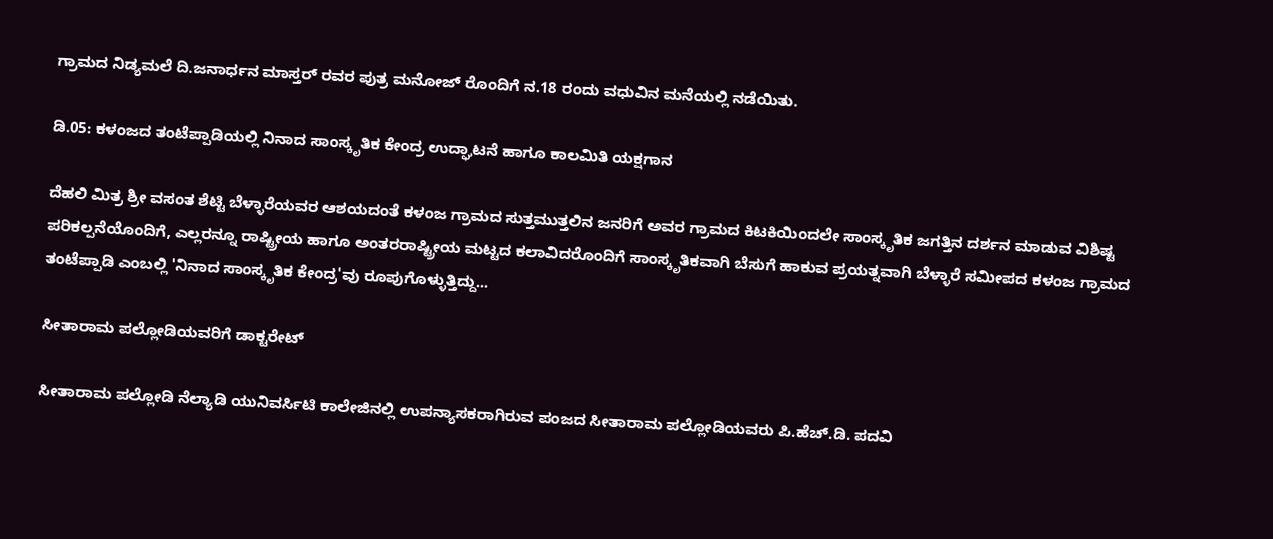ಗ್ರಾಮದ ನಿಡ್ಯಮಲೆ ದಿ.ಜನಾರ್ಧನ ಮಾಸ್ತರ್ ರವರ ಪುತ್ರ ಮನೋಜ್ ರೊಂದಿಗೆ ನ.18 ರಂದು ವಧುವಿನ ಮನೆಯಲ್ಲಿ ನಡೆಯಿತು.

ಡಿ.05: ಕಳಂಜದ ತಂಟೆಪ್ಪಾಡಿಯಲ್ಲಿ ನಿನಾದ ಸಾಂಸ್ಕೃತಿಕ ಕೇಂದ್ರ ಉದ್ಘಾಟನೆ ಹಾಗೂ ಕಾಲಮಿತಿ ಯಕ್ಷಗಾನ

ದೆಹಲಿ ಮಿತ್ರ ಶ್ರೀ ವಸಂತ ಶೆಟ್ಟಿ ಬೆಳ್ಳಾರೆಯವರ ಆಶಯದಂತೆ ಕಳಂಜ ಗ್ರಾಮದ ಸುತ್ತಮುತ್ತಲಿನ ಜನರಿಗೆ ಅವರ ಗ್ರಾಮದ ಕಿಟಕಿಯಿಂದಲೇ ಸಾಂಸ್ಕೃತಿಕ ಜಗತ್ತಿನ ದರ್ಶನ ಮಾಡುವ ವಿಶಿಷ್ಟ ಪರಿಕಲ್ಪನೆಯೊಂದಿಗೆ, ಎಲ್ಲರನ್ನೂ ರಾಷ್ಟ್ರೀಯ ಹಾಗೂ ಅಂತರರಾಷ್ಟ್ರೀಯ ಮಟ್ಟದ ಕಲಾವಿದರೊಂದಿಗೆ ಸಾಂಸ್ಕೃತಿಕವಾಗಿ ಬೆಸುಗೆ ಹಾಕುವ ಪ್ರಯತ್ನವಾಗಿ ಬೆಳ್ಳಾರೆ ಸಮೀಪದ ಕಳಂಜ ಗ್ರಾಮದ ತಂಟೆಪ್ಪಾಡಿ ಎಂಬಲ್ಲಿ 'ನಿನಾದ ಸಾಂಸ್ಕೃತಿಕ ಕೇಂದ್ರ'ವು ರೂಪುಗೊಳ್ಳುತ್ತಿದ್ದು...

ಸೀತಾರಾಮ ಪಲ್ಲೋಡಿಯವರಿಗೆ ಡಾಕ್ಟರೇಟ್

ಸೀತಾರಾಮ ಪಲ್ಲೋಡಿ ನೆಲ್ಯಾಡಿ ಯುನಿವರ್ಸಿಟಿ ಕಾಲೇಜಿನಲ್ಲಿ ಉಪನ್ಯಾಸಕರಾಗಿರುವ ಪಂಜದ ಸೀತಾರಾಮ ಪಲ್ಲೋಡಿಯವರು ಪಿ.ಹೆಚ್.ಡಿ. ಪದವಿ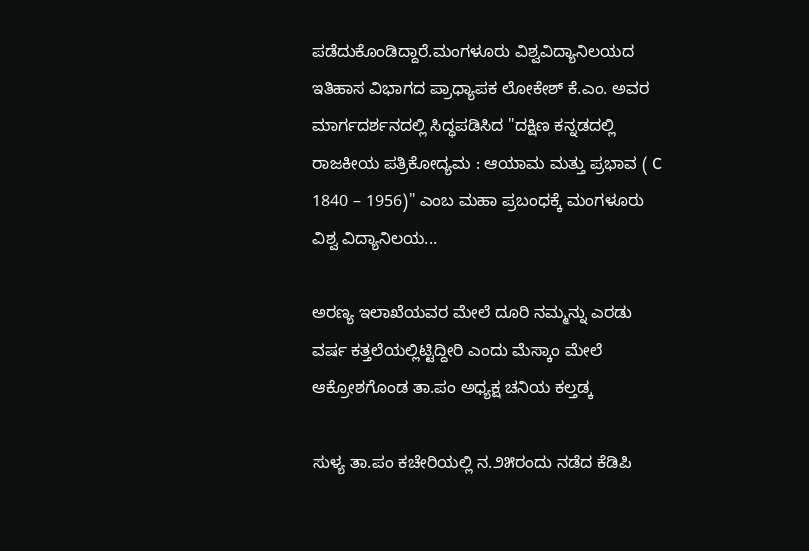ಪಡೆದುಕೊಂಡಿದ್ದಾರೆ.ಮಂಗಳೂರು ವಿಶ್ವವಿದ್ಯಾನಿಲಯದ ಇತಿಹಾಸ ವಿಭಾಗದ ಪ್ರಾಧ್ಯಾಪಕ ಲೋಕೇಶ್ ಕೆ.ಎಂ. ಅವರ ಮಾರ್ಗದರ್ಶನದಲ್ಲಿ ಸಿದ್ಧಪಡಿಸಿದ "ದಕ್ಷಿಣ ಕನ್ನಡದಲ್ಲಿ ರಾಜಕೀಯ ಪತ್ರಿಕೋದ್ಯಮ : ಆಯಾಮ ಮತ್ತು ಪ್ರಭಾವ ( C 1840 – 1956)" ಎಂಬ ಮಹಾ ಪ್ರಬಂಧಕ್ಕೆ ಮಂಗಳೂರು ವಿಶ್ವ ವಿದ್ಯಾನಿಲಯ...

ಅರಣ್ಯ ಇಲಾಖೆಯವರ ಮೇಲೆ ದೂರಿ ನಮ್ಮನ್ನು ಎರಡು ವರ್ಷ ಕತ್ತಲೆಯಲ್ಲಿಟ್ಟಿದ್ದೀರಿ ಎಂದು ಮೆಸ್ಕಾಂ ಮೇಲೆ ಆಕ್ರೋಶಗೊಂಡ ತಾ.ಪಂ ಅಧ್ಯಕ್ಷ ಚನಿಯ ಕಲ್ತಡ್ಕ

ಸುಳ್ಯ ತಾ.ಪಂ ಕಚೇರಿಯಲ್ಲಿ ನ.೨೫ರಂದು ನಡೆದ ಕೆಡಿಪಿ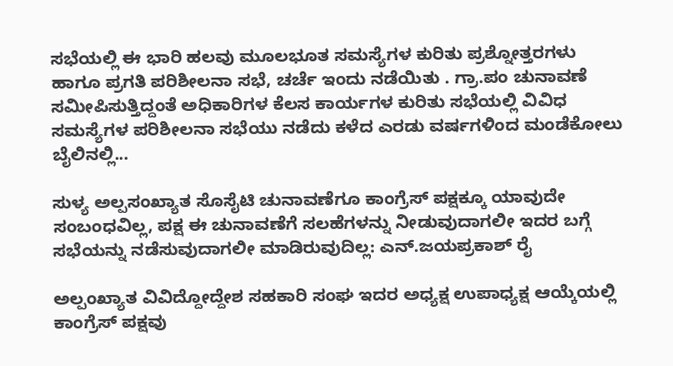ಸಭೆಯಲ್ಲಿ ಈ ಭಾರಿ ಹಲವು ಮೂಲಭೂತ ಸಮಸ್ಯೆಗಳ ಕುರಿತು ಪ್ರಶ್ನೋತ್ತರಗಳು ಹಾಗೂ ಪ್ರಗತಿ ಪರಿಶೀಲನಾ ಸಭೆ, ಚರ್ಚೆ ಇಂದು ನಡೆಯಿತು . ಗ್ರಾ.ಪಂ ಚುನಾವಣೆ ಸಮೀಪಿಸುತ್ತಿದ್ದಂತೆ ಅಧಿಕಾರಿಗಳ ಕೆಲಸ ಕಾರ್ಯಗಳ ಕುರಿತು ಸಭೆಯಲ್ಲಿ ವಿವಿಧ ಸಮಸ್ಯೆಗಳ ಪರಿಶೀಲನಾ ಸಭೆಯು ನಡೆದು ಕಳೆದ ಎರಡು ವರ್ಷಗಳಿಂದ ಮಂಡೆಕೋಲು ಬೈಲಿನಲ್ಲಿ...

ಸುಳ್ಯ ಅಲ್ಪಸಂಖ್ಯಾತ ಸೊಸೈಟಿ ಚುನಾವಣೆಗೂ ಕಾಂಗ್ರೆಸ್ ಪಕ್ಷಕ್ಕೂ ಯಾವುದೇ ಸಂಬಂಧವಿಲ್ಲ, ಪಕ್ಷ ಈ ಚುನಾವಣೆಗೆ ಸಲಹೆಗಳನ್ನು ನೀಡುವುದಾಗಲೀ ಇದರ ಬಗ್ಗೆ ಸಭೆಯನ್ನು ನಡೆಸುವುದಾಗಲೀ ಮಾಡಿರುವುದಿಲ್ಲ: ಎನ್.ಜಯಪ್ರಕಾಶ್ ರೈ

ಅಲ್ಪಂಖ್ಯಾತ ವಿವಿದ್ದೋದ್ದೇಶ ಸಹಕಾರಿ ಸಂಘ ಇದರ ಅಧ್ಯಕ್ಷ ಉಪಾಧ್ಯಕ್ಷ ಆಯ್ಕೆಯಲ್ಲಿ ಕಾಂಗ್ರೆಸ್ ಪಕ್ಷವು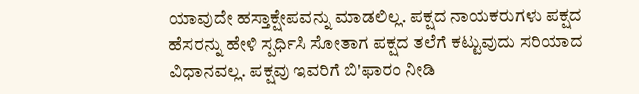ಯಾವುದೇ ಹಸ್ತಾಕ್ಷೇಪವನ್ನು ಮಾಡಲಿಲ್ಲ. ಪಕ್ಷದ ನಾಯಕರುಗಳು ಪಕ್ಷದ ಹೆಸರನ್ನು ಹೇಳಿ ಸ್ಪರ್ಧಿಸಿ ಸೋತಾಗ ಪಕ್ಷದ ತಲೆಗೆ ಕಟ್ಟುವುದು ಸರಿಯಾದ ವಿಧಾನವಲ್ಲ. ಪಕ್ಷವು ಇವರಿಗೆ ಬಿ'ಫಾರಂ ನೀಡಿ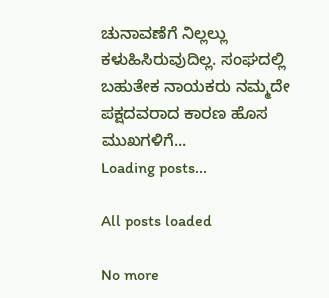ಚುನಾವಣೆಗೆ ನಿಲ್ಲಲ್ಲು ಕಳುಹಿಸಿರುವುದಿಲ್ಲ. ಸಂಘದಲ್ಲಿ ಬಹುತೇಕ ನಾಯಕರು ನಮ್ಮದೇ ಪಕ್ಷದವರಾದ ಕಾರಣ ಹೊಸ ಮುಖಗಳಿಗೆ...
Loading posts...

All posts loaded

No more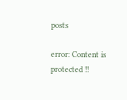posts

error: Content is protected !!